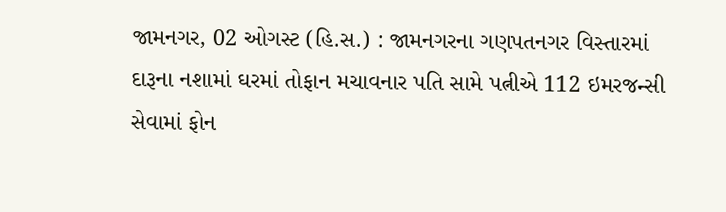જામનગર, 02 ઓગસ્ટ (હિ.સ.) : જામનગરના ગણપતનગર વિસ્તારમાં દારૂના નશામાં ઘરમાં તોફાન મચાવનાર પતિ સામે પત્નીએ 112 ઇમરજન્સી સેવામાં ફોન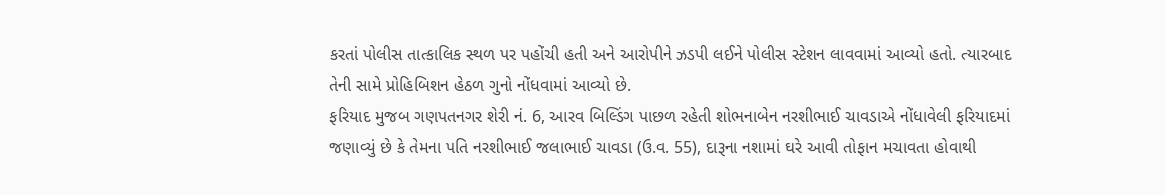કરતાં પોલીસ તાત્કાલિક સ્થળ પર પહોંચી હતી અને આરોપીને ઝડપી લઈને પોલીસ સ્ટેશન લાવવામાં આવ્યો હતો. ત્યારબાદ તેની સામે પ્રોહિબિશન હેઠળ ગુનો નોંધવામાં આવ્યો છે.
ફરિયાદ મુજબ ગણપતનગર શેરી નં. 6, આરવ બિલ્ડિંગ પાછળ રહેતી શોભનાબેન નરશીભાઈ ચાવડાએ નોંધાવેલી ફરિયાદમાં જણાવ્યું છે કે તેમના પતિ નરશીભાઈ જલાભાઈ ચાવડા (ઉ.વ. 55), દારૂના નશામાં ઘરે આવી તોફાન મચાવતા હોવાથી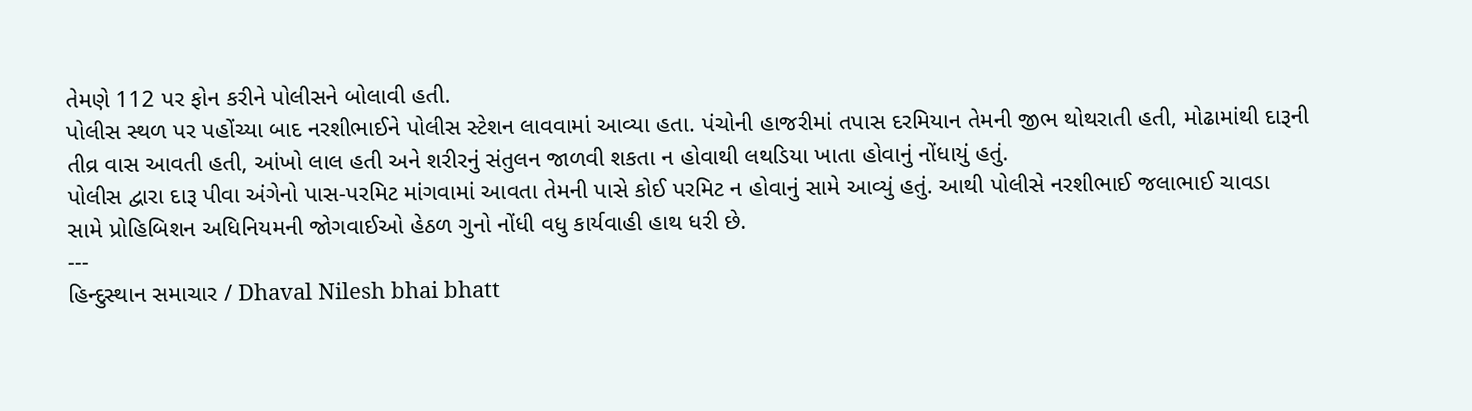તેમણે 112 પર ફોન કરીને પોલીસને બોલાવી હતી.
પોલીસ સ્થળ પર પહોંચ્યા બાદ નરશીભાઈને પોલીસ સ્ટેશન લાવવામાં આવ્યા હતા. પંચોની હાજરીમાં તપાસ દરમિયાન તેમની જીભ થોથરાતી હતી, મોઢામાંથી દારૂની તીવ્ર વાસ આવતી હતી, આંખો લાલ હતી અને શરીરનું સંતુલન જાળવી શકતા ન હોવાથી લથડિયા ખાતા હોવાનું નોંધાયું હતું.
પોલીસ દ્વારા દારૂ પીવા અંગેનો પાસ-પરમિટ માંગવામાં આવતા તેમની પાસે કોઈ પરમિટ ન હોવાનું સામે આવ્યું હતું. આથી પોલીસે નરશીભાઈ જલાભાઈ ચાવડા સામે પ્રોહિબિશન અધિનિયમની જોગવાઈઓ હેઠળ ગુનો નોંધી વધુ કાર્યવાહી હાથ ધરી છે.
---
હિન્દુસ્થાન સમાચાર / Dhaval Nilesh bhai bhatt